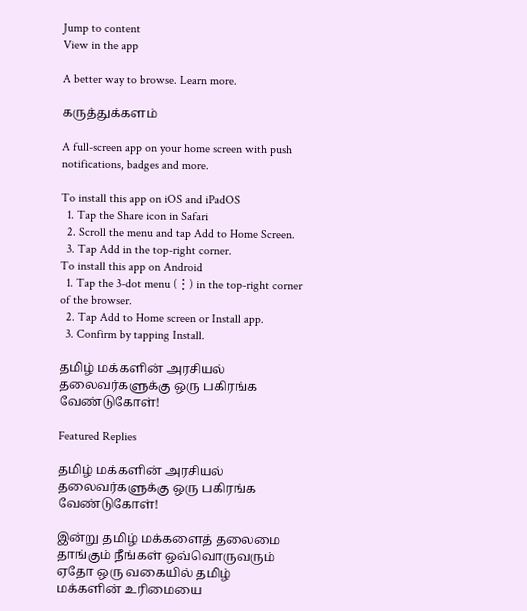Jump to content
View in the app

A better way to browse. Learn more.

கருத்துக்களம்

A full-screen app on your home screen with push notifications, badges and more.

To install this app on iOS and iPadOS
  1. Tap the Share icon in Safari
  2. Scroll the menu and tap Add to Home Screen.
  3. Tap Add in the top-right corner.
To install this app on Android
  1. Tap the 3-dot menu (⋮) in the top-right corner of the browser.
  2. Tap Add to Home screen or Install app.
  3. Confirm by tapping Install.

தமிழ் மக்களின் அரசியல் தலைவர்களுக்கு ஒரு பகிரங்க வேண்டுகோள்!

Featured Replies

தமிழ் மக்களின் அரசியல் தலைவர்களுக்கு ஒரு பகிரங்க வேண்டுகோள்!

இன்று தமிழ் மக்களைத் தலைமை தாங்கும் நீங்கள் ஒவ்வொருவரும் ஏதோ ஒரு வகையில் தமிழ் மக்களின் உரிமையை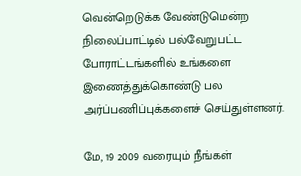வென்றெடுக்க வேண்டுமென்ற நிலைப்பாட்டில் பல்வேறுபட்ட போராட்டங்களில் உங்களை இணைத்துக்கொண்டு பல அர்ப்பணிப்புக்களைச் செய்துள்ளனர்.

மே, 19 2009 வரையும் நீங்கள்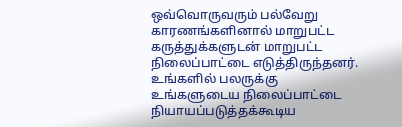ஒவ்வொருவரும் பல்வேறு காரணங்களினால் மாறுபட்ட கருத்துக்களுடன் மாறுபட்ட நிலைப்பாட்டை எடுத்திருந்தனர். உங்களில் பலருக்கு உங்களுடைய நிலைப்பாட்டை நியாயப்படுத்தக்கூடிய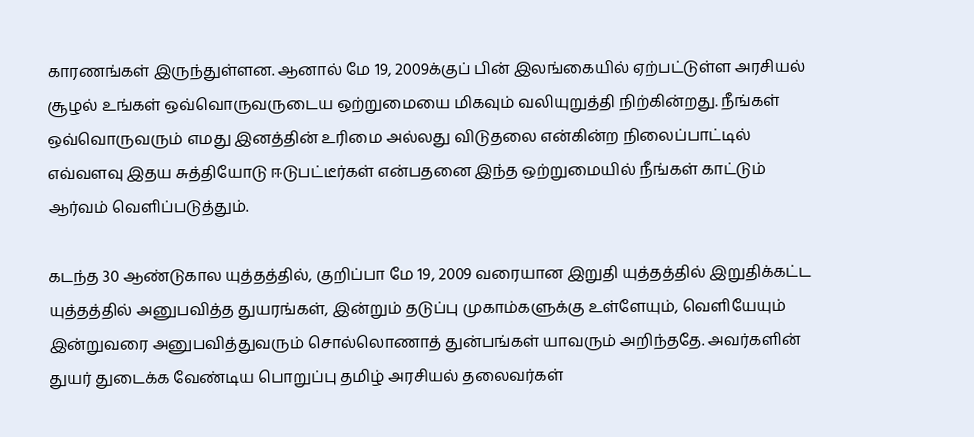காரணங்கள் இருந்துள்ளன. ஆனால் மே 19, 2009க்குப் பின் இலங்கையில் ஏற்பட்டுள்ள அரசியல் சூழல் உங்கள் ஒவ்வொருவருடைய ஒற்றுமையை மிகவும் வலியுறுத்தி நிற்கின்றது. நீங்கள் ஒவ்வொருவரும் எமது இனத்தின் உரிமை அல்லது விடுதலை என்கின்ற நிலைப்பாட்டில் எவ்வளவு இதய சுத்தியோடு ஈடுபட்டீர்கள் என்பதனை இந்த ஒற்றுமையில் நீங்கள் காட்டும் ஆர்வம் வெளிப்படுத்தும்.

கடந்த 30 ஆண்டுகால யுத்தத்தில், குறிப்பா மே 19, 2009 வரையான இறுதி யுத்தத்தில் இறுதிக்கட்ட யுத்தத்தில் அனுபவித்த துயரங்கள், இன்றும் தடுப்பு முகாம்களுக்கு உள்ளேயும், வெளியேயும் இன்றுவரை அனுபவித்துவரும் சொல்லொணாத் துன்பங்கள் யாவரும் அறிந்ததே. அவர்களின் துயர் துடைக்க வேண்டிய பொறுப்பு தமிழ் அரசியல் தலைவர்கள்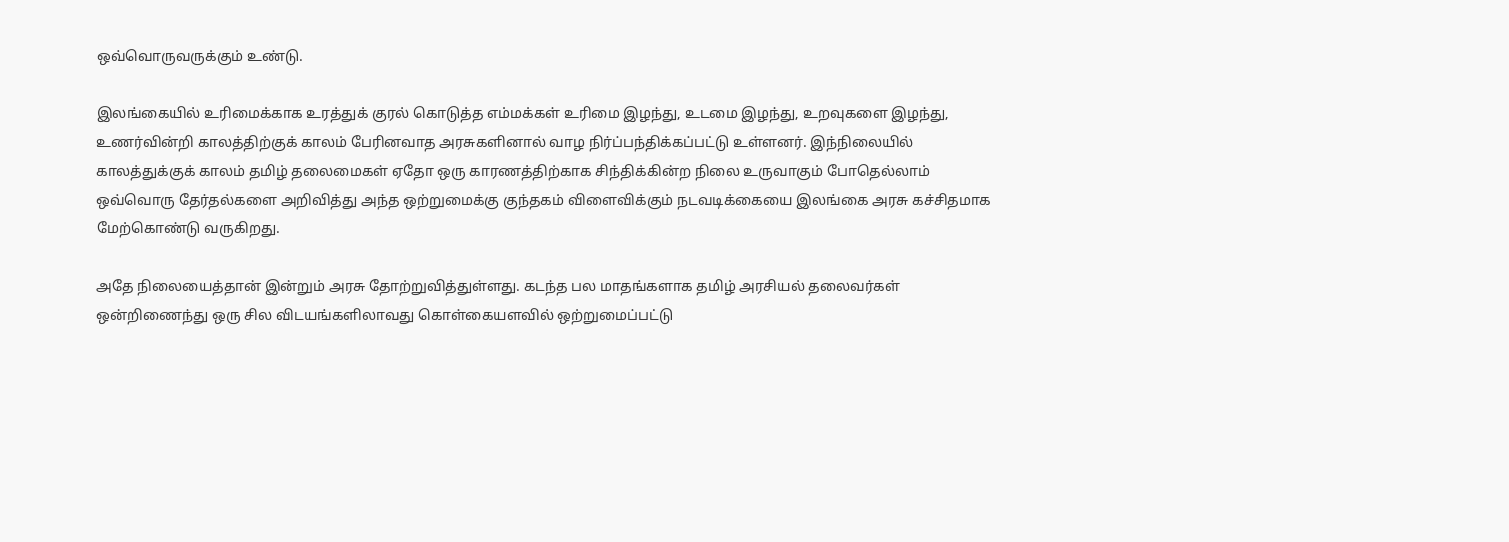ஒவ்வொருவருக்கும் உண்டு.

இலங்கையில் உரிமைக்காக உரத்துக் குரல் கொடுத்த எம்மக்கள் உரிமை இழந்து, உடமை இழந்து, உறவுகளை இழந்து, உணர்வின்றி காலத்திற்குக் காலம் பேரினவாத அரசுகளினால் வாழ நிர்ப்பந்திக்கப்பட்டு உள்ளனர். இந்நிலையில் காலத்துக்குக் காலம் தமிழ் தலைமைகள் ஏதோ ஒரு காரணத்திற்காக சிந்திக்கின்ற நிலை உருவாகும் போதெல்லாம் ஒவ்வொரு தேர்தல்களை அறிவித்து அந்த ஒற்றுமைக்கு குந்தகம் விளைவிக்கும் நடவடிக்கையை இலங்கை அரசு கச்சிதமாக மேற்கொண்டு வருகிறது.

அதே நிலையைத்தான் இன்றும் அரசு தோற்றுவித்துள்ளது. கடந்த பல மாதங்களாக தமிழ் அரசியல் தலைவர்கள் ஒன்றிணைந்து ஒரு சில விடயங்களிலாவது கொள்கையளவில் ஒற்றுமைப்பட்டு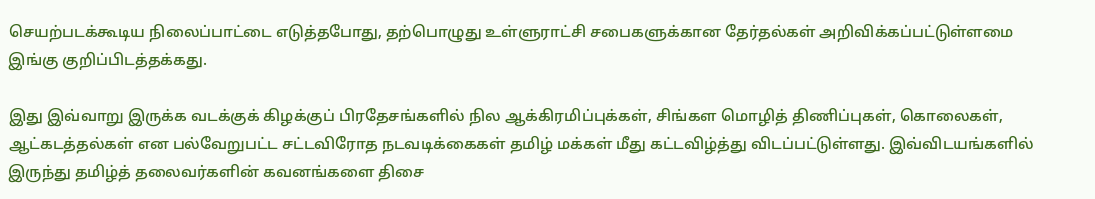செயற்படக்கூடிய நிலைப்பாட்டை எடுத்தபோது, தற்பொழுது உள்ளுராட்சி சபைகளுக்கான தேர்தல்கள் அறிவிக்கப்பட்டுள்ளமை இங்கு குறிப்பிடத்தக்கது.

இது இவ்வாறு இருக்க வடக்குக் கிழக்குப் பிரதேசங்களில் நில ஆக்கிரமிப்புக்கள், சிங்கள மொழித் திணிப்புகள், கொலைகள், ஆட்கடத்தல்கள் என பல்வேறுபட்ட சட்டவிரோத நடவடிக்கைகள் தமிழ் மக்கள் மீது கட்டவிழ்த்து விடப்பட்டுள்ளது. இவ்விடயங்களில் இருந்து தமிழ்த் தலைவர்களின் கவனங்களை திசை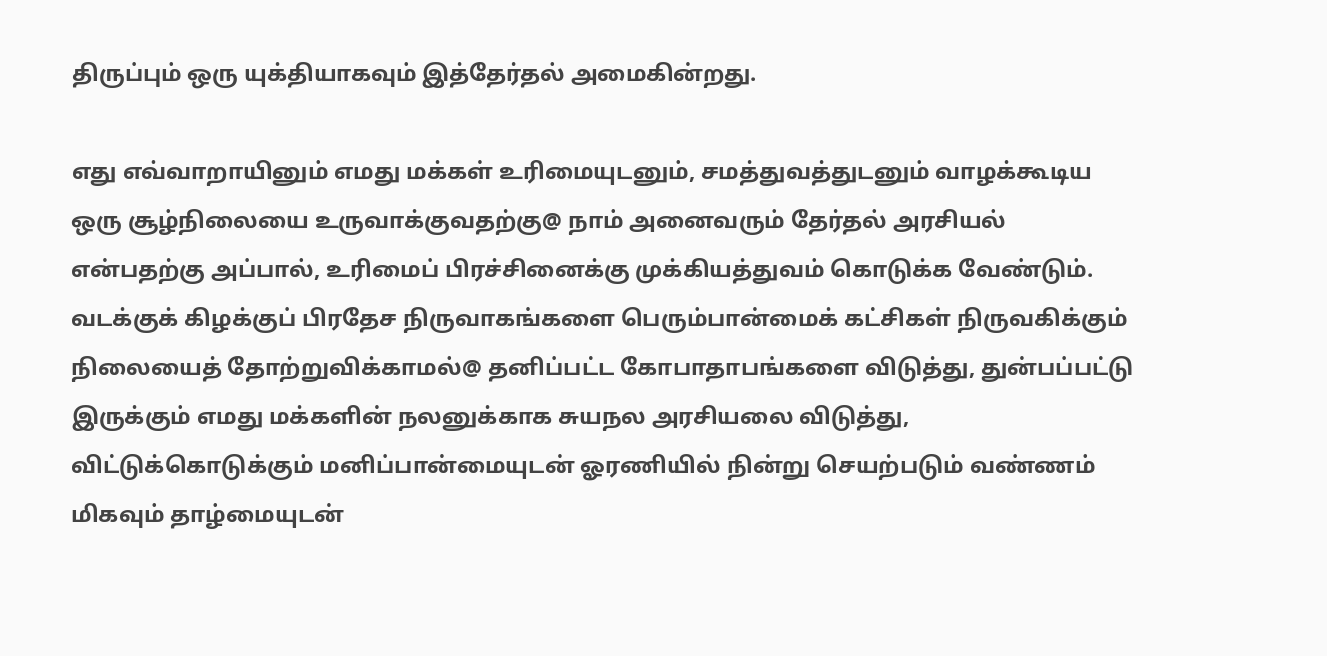திருப்பும் ஒரு யுக்தியாகவும் இத்தேர்தல் அமைகின்றது.

எது எவ்வாறாயினும் எமது மக்கள் உரிமையுடனும், சமத்துவத்துடனும் வாழக்கூடிய ஒரு சூழ்நிலையை உருவாக்குவதற்கு@ நாம் அனைவரும் தேர்தல் அரசியல் என்பதற்கு அப்பால், உரிமைப் பிரச்சினைக்கு முக்கியத்துவம் கொடுக்க வேண்டும். வடக்குக் கிழக்குப் பிரதேச நிருவாகங்களை பெரும்பான்மைக் கட்சிகள் நிருவகிக்கும் நிலையைத் தோற்றுவிக்காமல்@ தனிப்பட்ட கோபாதாபங்களை விடுத்து, துன்பப்பட்டு இருக்கும் எமது மக்களின் நலனுக்காக சுயநல அரசியலை விடுத்து, விட்டுக்கொடுக்கும் மனிப்பான்மையுடன் ஓரணியில் நின்று செயற்படும் வண்ணம் மிகவும் தாழ்மையுடன்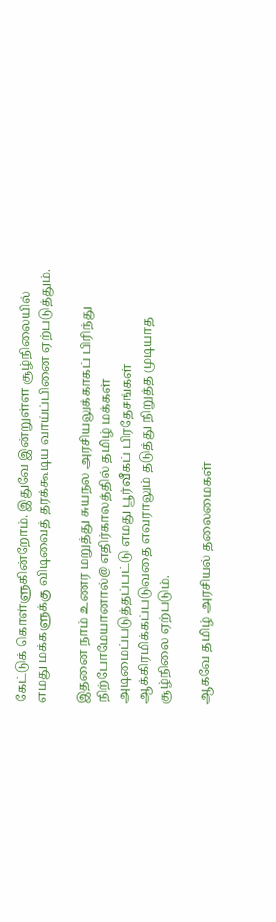கேட்டுக் கொள்ளுகின்றோம். இதுவே இன்றுள்ள சூழ்நிலையில் எமது மக்களுக்கு விடிவைத் தரக்கூடிய வாய்ப்பினை ஏற்படுத்தும்.

இதனை நாம் உணர மறுத்து சுயநல அரசியலுக்காகப் பிரிந்து நிற்போமேயானால்@ எதிர்காலத்தில் தமிழ் மக்கள் அடிமைப்படுத்தப்பட்டு எமது பூர்வீகப் பிரதேசங்கள் ஆக்கிரமிக்கப்படுவதை எவராலும் தடுத்து நிறுத்த முடியாத சூழ்நிலை ஏற்படும்.

ஆகவே தமிழ் அரசியல் தலைமைகள்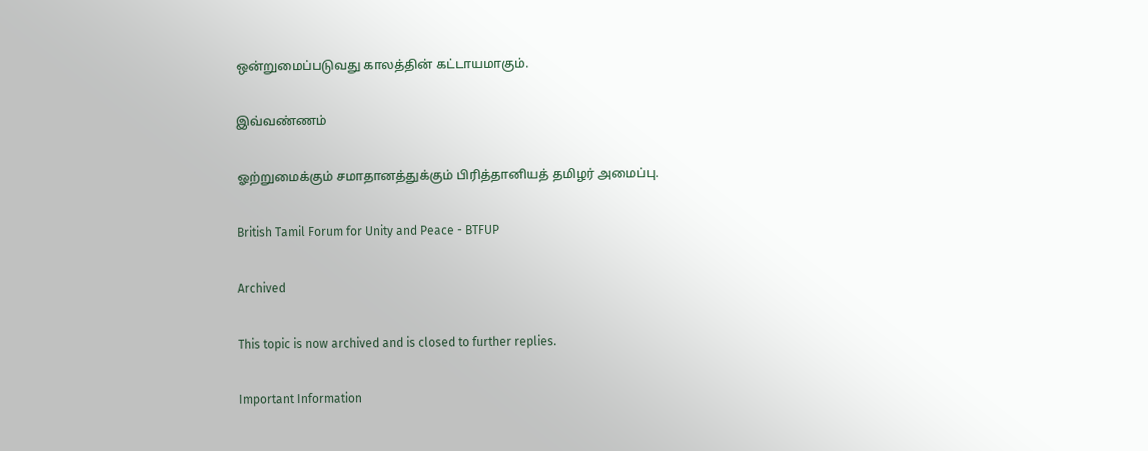ஒன்றுமைப்படுவது காலத்தின் கட்டாயமாகும்.

இவ்வண்ணம்

ஓற்றுமைக்கும் சமாதானத்துக்கும் பிரித்தானியத் தமிழர் அமைப்பு.

British Tamil Forum for Unity and Peace - BTFUP

Archived

This topic is now archived and is closed to further replies.

Important Information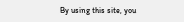By using this site, you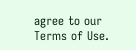agree to our Terms of Use.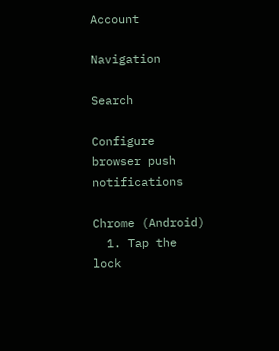Account

Navigation

Search

Configure browser push notifications

Chrome (Android)
  1. Tap the lock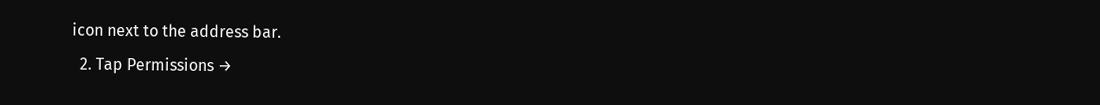icon next to the address bar.
  2. Tap Permissions →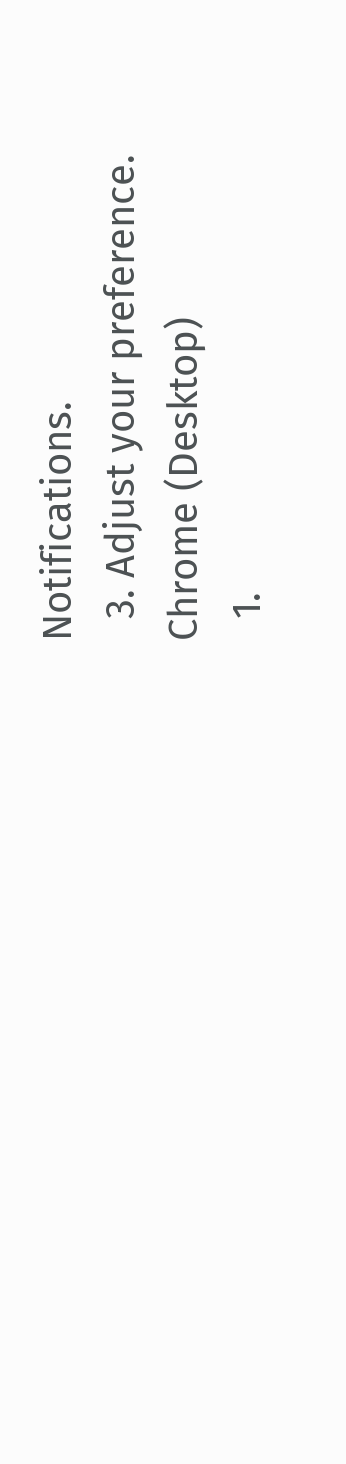Notifications.
  3. Adjust your preference.
Chrome (Desktop)
  1.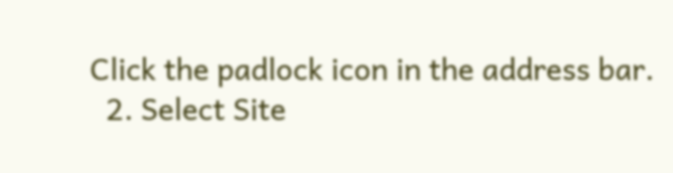Click the padlock icon in the address bar.
  2. Select Site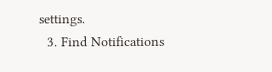settings.
  3. Find Notifications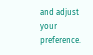and adjust your preference.